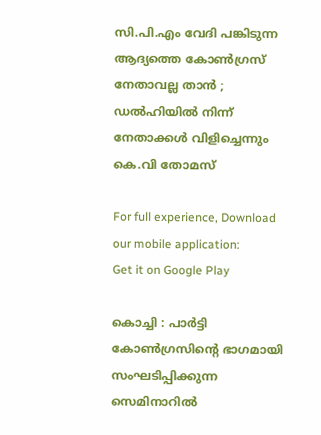സി.പി.എം വേദി പങ്കിടുന്ന ആദ്യത്തെ കോണ്‍ഗ്രസ് നേതാവല്ല താന്‍ ; ഡല്‍ഹിയില്‍ നിന്ന് നേതാക്കള്‍ വിളിച്ചെന്നും കെ.വി തോമസ്

For full experience, Download our mobile application:
Get it on Google Play

കൊച്ചി : പാര്‍ട്ടി കോണ്‍ഗ്രസിന്റെ ഭാഗമായി സംഘടിപ്പിക്കുന്ന സെമിനാറില്‍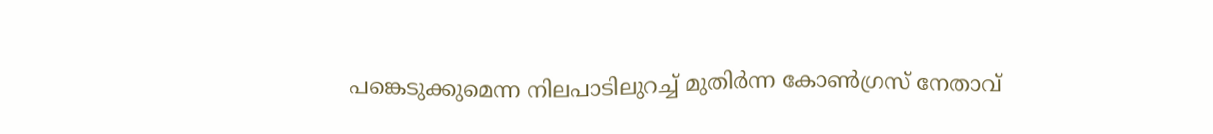പങ്കെടുക്കുമെന്ന നിലപാടിലുറച്ച്‌ മുതിര്‍ന്ന കോണ്‍ഗ്രസ് നേതാവ്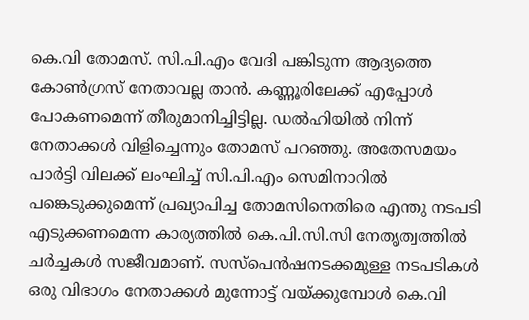കെ.വി തോമസ്. സി.പി.എം വേദി പങ്കിടുന്ന ആദ്യത്തെ കോണ്‍ഗ്രസ് നേതാവല്ല താന്‍. കണ്ണൂരിലേക്ക് എപ്പോള്‍ പോകണമെന്ന് തീരുമാനിച്ചിട്ടില്ല. ഡല്‍ഹിയില്‍ നിന്ന് നേതാക്കള്‍ വിളിച്ചെന്നും തോമസ് പറഞ്ഞു. അതേസമയം പാര്‍ട്ടി വിലക്ക് ലംഘിച്ച്‌ സി.പി.എം സെമിനാറില്‍ പങ്കെടുക്കുമെന്ന് പ്രഖ്യാപിച്ച തോമസിനെതിരെ എന്തു നടപടി എടുക്കണമെന്ന കാര്യത്തില്‍ കെ.പി.സി.സി നേതൃത്വത്തില്‍ ചര്‍ച്ചകള്‍ സജീവമാണ്. സസ്പെന്‍ഷനടക്കമുള്ള നടപടികള്‍ ഒരു വിഭാഗം നേതാക്കള്‍ മുന്നോട്ട് വയ്ക്കുമ്പോള്‍ കെ.വി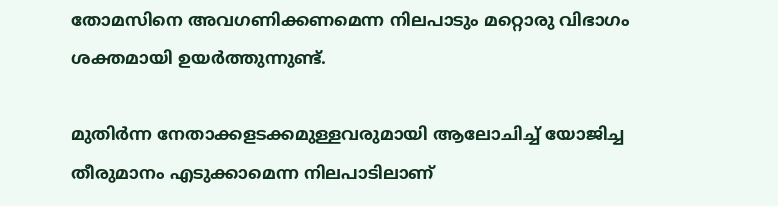തോമസിനെ അവഗണിക്കണമെന്ന നിലപാടും മറ്റൊരു വിഭാഗം ശക്തമായി ഉയര്‍ത്തുന്നുണ്ട്.

മുതിര്‍ന്ന നേതാക്കളടക്കമുള്ളവരുമായി ആലോചിച്ച്‌ യോജിച്ച തീരുമാനം എടുക്കാമെന്ന നിലപാടിലാണ്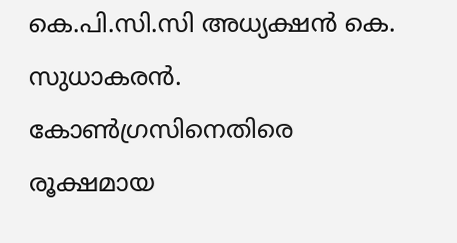കെ.പി.സി.സി അധ്യക്ഷന്‍ കെ. സുധാകരന്‍. കോണ്‍ഗ്രസിനെതിരെ രൂക്ഷമായ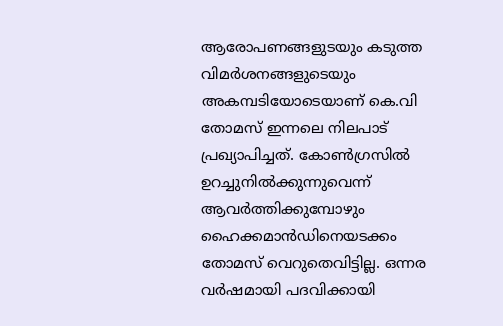ആരോപണങ്ങളുടയും കടുത്ത വിമര്‍ശനങ്ങളുടെയും അകമ്പടിയോടെയാണ് കെ.വി തോമസ് ഇന്നലെ നിലപാട് പ്രഖ്യാപിച്ചത്. കോണ്‍ഗ്രസില്‍ ഉറച്ചുനില്‍ക്കുന്നുവെന്ന് ആവര്‍ത്തിക്കുമ്പോഴും ഹൈക്കമാന്‍ഡിനെയടക്കം തോമസ് വെറുതെവിട്ടില്ല. ഒന്നര വര്‍ഷമായി പദവിക്കായി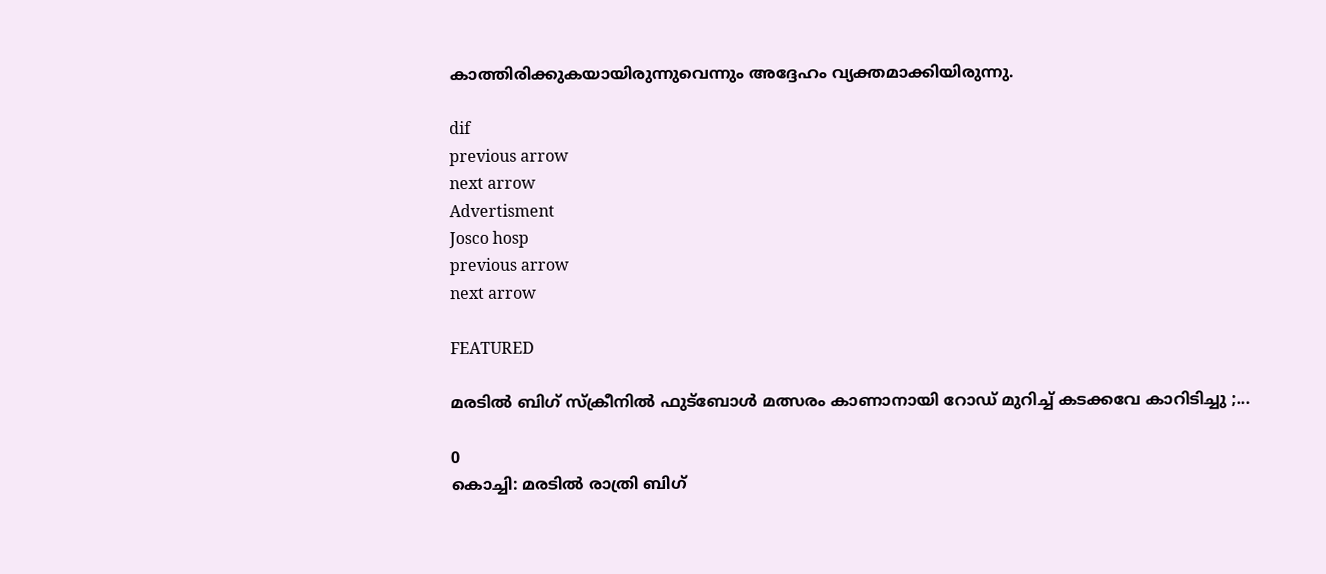കാത്തിരിക്കുകയായിരുന്നുവെന്നും അദ്ദേഹം വ്യക്തമാക്കിയിരുന്നു.

dif
previous arrow
next arrow
Advertisment
Josco hosp
previous arrow
next arrow

FEATURED

മരടിൽ ബിഗ് സ്ക്രീനിൽ ഫുട്ബോൾ മത്സരം കാണാനായി റോഡ് മുറിച്ച് കടക്കവേ കാറിടിച്ചു ;...

0
കൊച്ചി: മരടിൽ രാത്രി ബിഗ്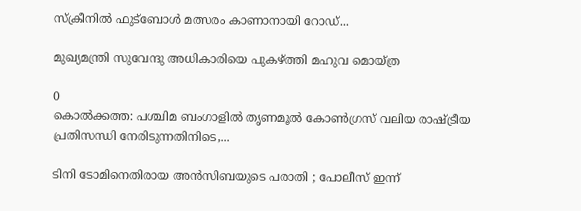സ്ക്രീനിൽ ഫുട്ബോൾ മത്സരം കാണാനായി റോഡ്...

മുഖ്യമന്ത്രി സുവേന്ദു അധികാരിയെ പുകഴ്ത്തി മഹുവ മൊയ്ത്ര

0
കൊൽക്കത്ത: പശ്ചിമ ബംഗാളിൽ തൃണമൂൽ കോൺഗ്രസ് വലിയ രാഷ്ട്രീയ പ്രതിസന്ധി നേരിടുന്നതിനിടെ,...

ടിനി ടോമിനെതിരായ അൻസിബയുടെ പരാതി ; പോലീസ് ഇന്ന്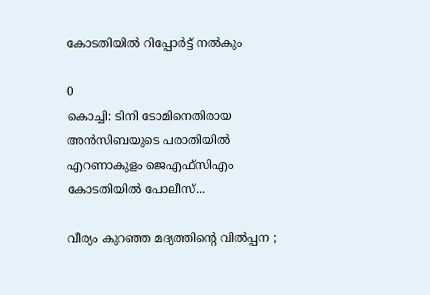കോടതിയിൽ റിപ്പോർട്ട് നൽകും

0
കൊച്ചി: ടിനി ടോമിനെതിരായ അൻസിബയുടെ പരാതിയിൽ എറണാകുളം ജെഎഫ്സിഎം കോടതിയിൽ പോലീസ്...

വീര്യം കുറഞ്ഞ മദ്യത്തിന്റെ വില്‍പ്പന ;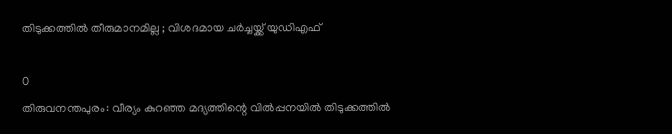തിടുക്കത്തിൽ തീരുമാനമില്ല ; വിശദമായ ചർച്ചയ്ക്ക് യുഡിഎഫ്

0
തിരുവനന്തപുരം: വീര്യം കുറഞ്ഞ മദ്യത്തിന്റെ വില്‍പ്പനയിൽ തിടുക്കത്തിൽ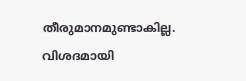തീരുമാനമുണ്ടാകില്ല. വിശദമായി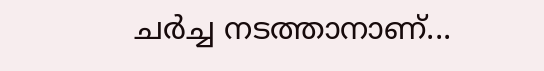ചർച്ച നടത്താനാണ്...